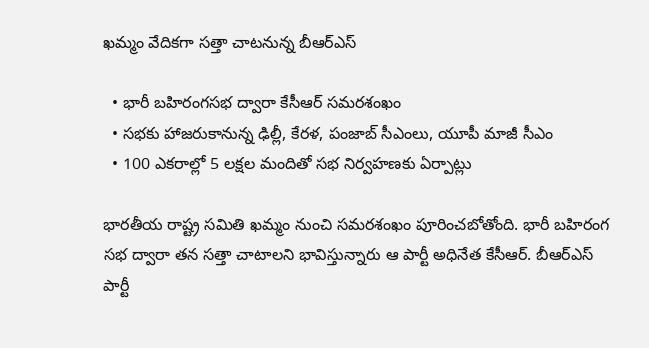ఖమ్మం వేదికగా సత్తా చాటనున్న బీఆర్‌ఎస్‌

  • భారీ బహిరంగసభ ద్వారా కేసీఆర్‌ సమరశంఖం
  • సభకు హాజరుకానున్న ఢిల్లీ, కేరళ, పంజాబ్‌ సీఎంలు, యూపీ మాజీ సీఎం
  • 100 ఎకరాల్లో 5 లక్షల మందితో సభ నిర్వహణకు ఏర్పాట్లు

భారతీయ రాష్ట్ర సమితి ఖమ్మం నుంచి సమరశంఖం పూరించబోతోంది. భారీ బహిరంగ సభ ద్వారా తన సత్తా చాటాలని భావిస్తున్నారు ఆ పార్టీ అధినేత కేసీఆర్‌. బీఆర్‌ఎస్‌ పార్టీ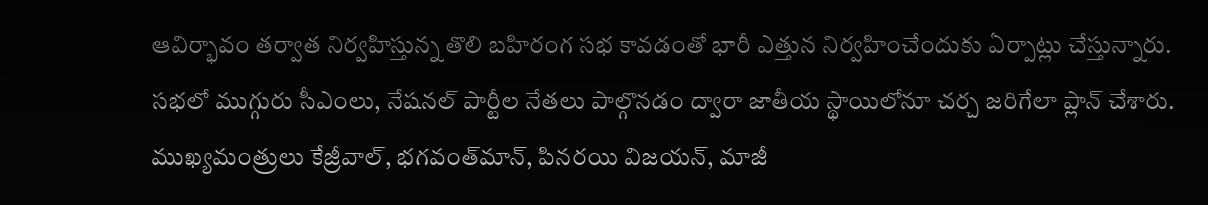ఆవిర్భావం తర్వాత నిర్వహిస్తున్న తొలి బహిరంగ సభ కావడంతో భారీ ఎత్తున నిర్వహించేందుకు ఏర్పాట్లు చేస్తున్నారు. సభలో ముగ్గురు సీఎంలు, నేషనల్ పార్టీల నేతలు పాల్గొనడం ద్వారా జాతీయ స్థాయిలోనూ చర్చ జరిగేలా ప్లాన్ చేశారు. ముఖ్యమంత్రులు కేజ్రీవాల్, భగవంత్‌మాన్, పినరయి విజయన్‌, మాజీ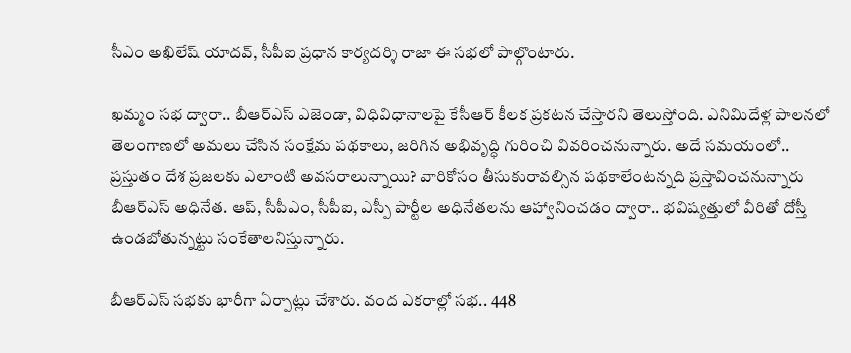సీఎం అఖిలేష్‌ యాదవ్‌, సీపీఐ ప్రధాన కార్యదర్శి రాజా ఈ సభలో పాల్గొంటారు.

ఖమ్మం సభ ద్వారా.. బీఆర్ఎస్ ఎజెండా, విధివిధానాలపై కేసీఆర్ కీలక ప్రకటన చేస్తారని తెలుస్తోంది. ఎనిమిదేళ్ల పాలనలో తెలంగాణలో అమలు చేసిన సంక్షేమ పథకాలు, జరిగిన అభివృద్ధి గురించి వివరించనున్నారు. అదే సమయంలో.. ప్రస్తుతం దేశ ప్రజలకు ఎలాంటి అవసరాలున్నాయి? వారికోసం తీసుకురావల్సిన పథకాలేంటన్నది ప్రస్తావించనున్నారు బీఆర్ఎస్ అధినేత. ఆప్, సీపీఎం, సీపీఐ, ఎస్పీ పార్టీల అధినేతలను ఆహ్వానించడం ద్వారా.. భవిష్యత్తులో వీరితో దోస్తీ ఉండబోతున్నట్టు సంకేతాలనిస్తున్నారు.

బీఆర్ఎస్‌ సభకు భారీగా ఏర్పాట్లు చేశారు. వంద ఎకరాల్లో సభ.. 448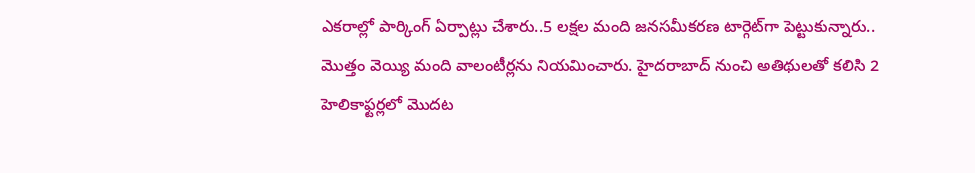ఎకరాల్లో పార్కింగ్ ఏర్పాట్లు చేశారు..5 లక్షల మంది జనసమీకరణ టార్గెట్‌గా పెట్టుకున్నారు.. మొత్తం వెయ్యి మంది వాలంటీర్లను నియమించారు. హైదరాబాద్‌ నుంచి అతిథులతో కలిసి 2 హెలికాఫ్టర్లలో మొదట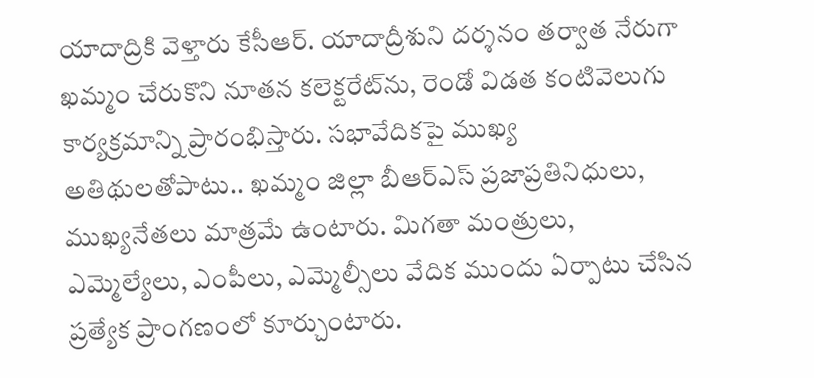యాదాద్రికి వెళ్తారు కేసీఆర్‌. యాదాద్రీశుని దర్శనం తర్వాత నేరుగా ఖమ్మం చేరుకొని నూతన కలెక్టరేట్‌ను, రెండో విడత కంటివెలుగు కార్యక్రమాన్ని ప్రారంభిస్తారు. సభావేదికపై ముఖ్య అతిథులతోపాటు.. ఖమ్మం జిల్లా బీఆర్‌ఎస్‌ ప్రజాప్రతినిధులు, ముఖ్యనేతలు మాత్రమే ఉంటారు. మిగతా మంత్రులు, ఎమ్మెల్యేలు, ఎంపీలు, ఎమ్మెల్సీలు వేదిక ముందు ఏర్పాటు చేసిన ప్రత్యేక ప్రాంగణంలో కూర్చుంటారు.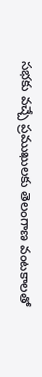సభకు వచ్చే ప్రముఖులకు తెలంగాణ వంటకాలతో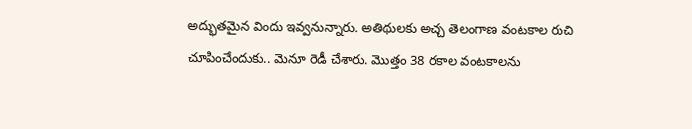అద్భుతమైన విందు ఇవ్వనున్నారు. అతిథులకు అచ్చ తెలంగాణ వంటకాల రుచి చూపించేందుకు.. మెనూ రెడీ చేశారు. మొత్తం 38 రకాల వంటకాలను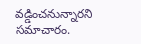వడ్డించనున్నారని సమాచారం.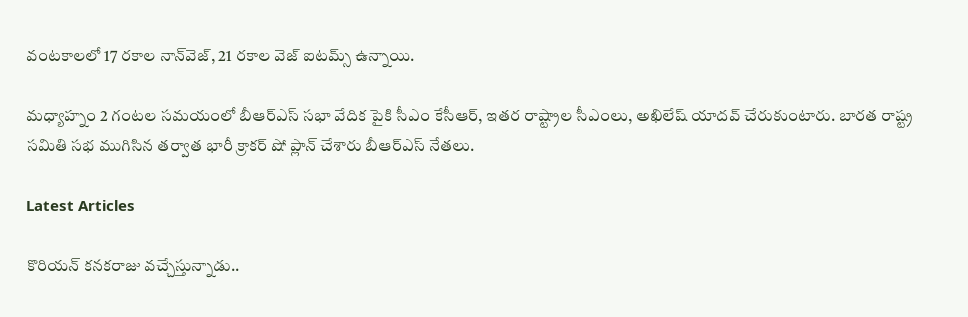వంటకాలలో 17 రకాల నాన్‌వెజ్‌, 21 రకాల వెజ్‌ ఐటమ్స్ ఉన్నాయి.

మధ్యాహ్నం 2 గంటల సమయంలో బీఆర్ఎస్‌ సభా వేదిక పైకి సీఎం కేసీఆర్, ఇతర రాష్ట్రాల సీఎంలు, అఖిలేష్ యాదవ్‌ చేరుకుంటారు. బారత రాష్ట్ర సమితి సభ ముగిసిన తర్వాత భారీ క్రాకర్ షో ప్లాన్ చేశారు బీఆర్ఎస్ నేతలు.

Latest Articles

కొరియన్ కనకరాజు వచ్చేస్తున్నాడు..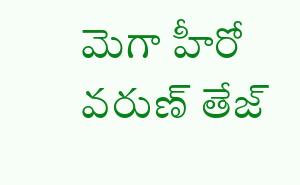మెగా హీరో వరుణ్ తేజ్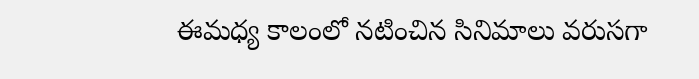ఈమధ్య కాలంలో నటించిన సినిమాలు వరుసగా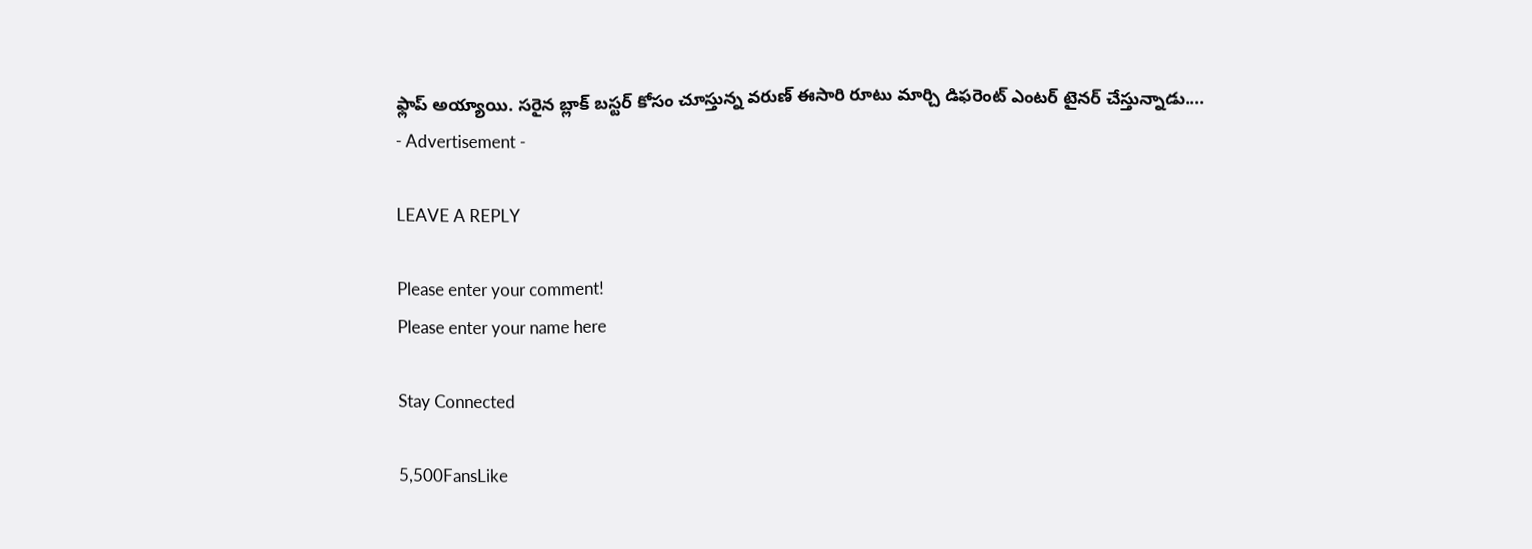ఫ్లాప్ అయ్యాయి. సరైన బ్లాక్ బస్టర్ కోసం చూస్తున్న వరుణ్ ఈసారి రూటు మార్చి డిఫరెంట్ ఎంటర్ టైనర్ చేస్తున్నాడు....
- Advertisement -

LEAVE A REPLY

Please enter your comment!
Please enter your name here

Stay Connected

5,500FansLike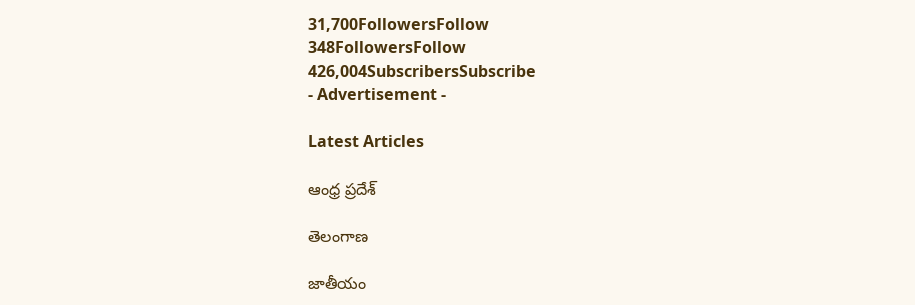31,700FollowersFollow
348FollowersFollow
426,004SubscribersSubscribe
- Advertisement -

Latest Articles

ఆంధ్ర ప్రదేశ్

తెలంగాణ

జాతీయం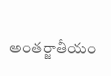అంతర్జాతీయం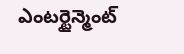ఎంటర్టైన్మెంట్